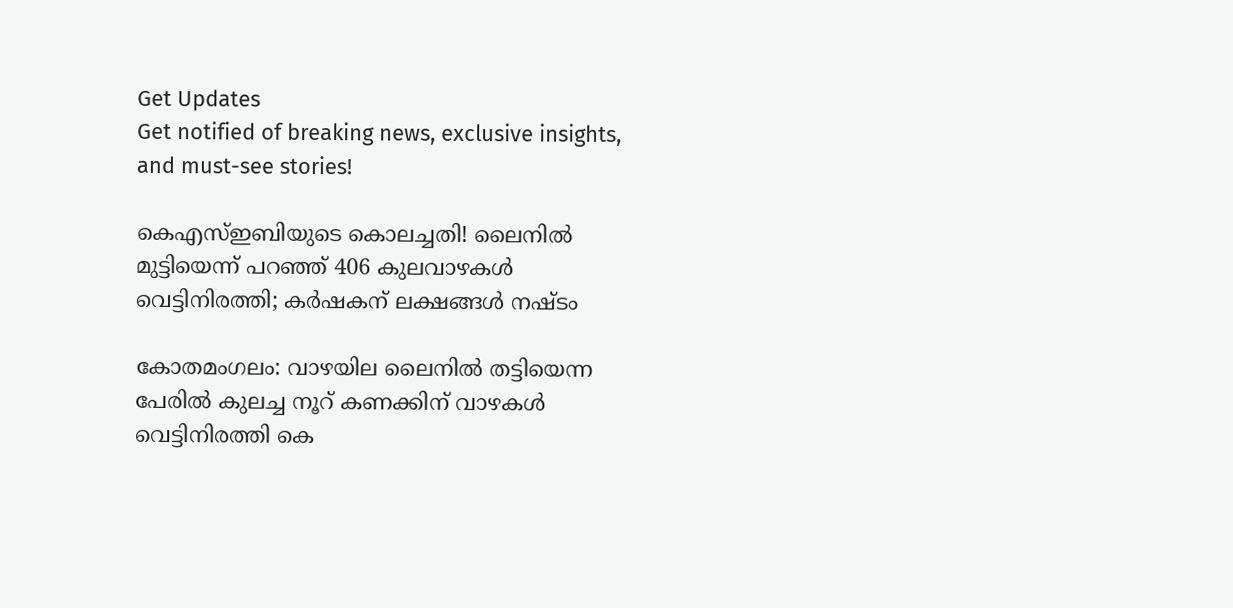Get Updates
Get notified of breaking news, exclusive insights, and must-see stories!

കെഎസ്ഇബിയുടെ കൊലച്ചതി! ലൈനില്‍ മുട്ടിയെന്ന് പറഞ്ഞ് 406 കുലവാഴകള്‍ വെട്ടിനിരത്തി; കര്‍ഷകന് ലക്ഷങ്ങള്‍ നഷ്ടം

കോതമംഗലം: വാഴയില ലൈനില്‍ തട്ടിയെന്ന പേരില്‍ കുലച്ച നൂറ് കണക്കിന് വാഴകള്‍ വെട്ടിനിരത്തി കെ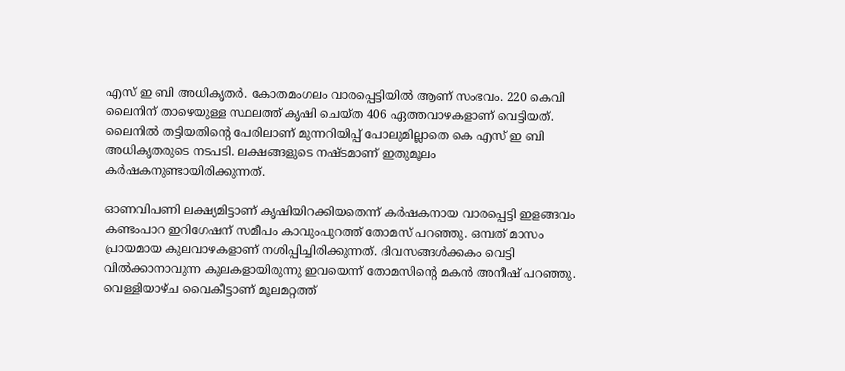എസ് ഇ ബി അധികൃതര്‍. കോതമംഗലം വാരപ്പെട്ടിയില്‍ ആണ് സംഭവം. 220 കെവി ലൈനിന് താഴെയുള്ള സ്ഥലത്ത് കൃഷി ചെയ്ത 406 ഏത്തവാഴകളാണ് വെട്ടിയത്. ലൈനില്‍ തട്ടിയതിന്റെ പേരിലാണ് മുന്നറിയിപ്പ് പോലുമില്ലാതെ കെ എസ് ഇ ബി അധികൃതരുടെ നടപടി. ലക്ഷങ്ങളുടെ നഷ്ടമാണ് ഇതുമൂലം കര്‍ഷകനുണ്ടായിരിക്കുന്നത്.

ഓണവിപണി ലക്ഷ്യമിട്ടാണ് കൃഷിയിറക്കിയതെന്ന് കര്‍ഷകനായ വാരപ്പെട്ടി ഇളങ്ങവം കണ്ടംപാറ ഇറിഗേഷന് സമീപം കാവുംപുറത്ത് തോമസ് പറഞ്ഞു. ഒമ്പത് മാസം പ്രായമായ കുലവാഴകളാണ് നശിപ്പിച്ചിരിക്കുന്നത്. ദിവസങ്ങള്‍ക്കകം വെട്ടി വില്‍ക്കാനാവുന്ന കുലകളായിരുന്നു ഇവയെന്ന് തോമസിന്റെ മകന്‍ അനീഷ് പറഞ്ഞു. വെള്ളിയാഴ്ച വൈകീട്ടാണ് മൂലമറ്റത്ത്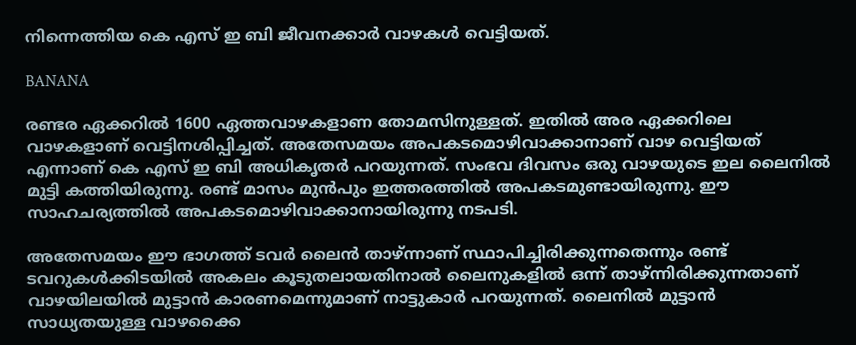നിന്നെത്തിയ കെ എസ് ഇ ബി ജീവനക്കാര്‍ വാഴകള്‍ വെട്ടിയത്.

BANANA

രണ്ടര ഏക്കറില്‍ 1600 ഏത്തവാഴകളാണ തോമസിനുള്ളത്. ഇതില്‍ അര ഏക്കറിലെ വാഴകളാണ് വെട്ടിനശിപ്പിച്ചത്. അതേസമയം അപകടമൊഴിവാക്കാനാണ് വാഴ വെട്ടിയത് എന്നാണ് കെ എസ് ഇ ബി അധികൃതര്‍ പറയുന്നത്. സംഭവ ദിവസം ഒരു വാഴയുടെ ഇല ലൈനില്‍ മുട്ടി കത്തിയിരുന്നു. രണ്ട് മാസം മുന്‍പും ഇത്തരത്തില്‍ അപകടമുണ്ടായിരുന്നു. ഈ സാഹചര്യത്തില്‍ അപകടമൊഴിവാക്കാനായിരുന്നു നടപടി.

അതേസമയം ഈ ഭാഗത്ത് ടവര്‍ ലൈന്‍ താഴ്ന്നാണ് സ്ഥാപിച്ചിരിക്കുന്നതെന്നും രണ്ട് ടവറുകള്‍ക്കിടയില്‍ അകലം കൂടുതലായതിനാല്‍ ലൈനുകളില്‍ ഒന്ന് താഴ്ന്നിരിക്കുന്നതാണ് വാഴയിലയില്‍ മുട്ടാന്‍ കാരണമെന്നുമാണ് നാട്ടുകാര്‍ പറയുന്നത്. ലൈനില്‍ മുട്ടാന്‍ സാധ്യതയുള്ള വാഴക്കൈ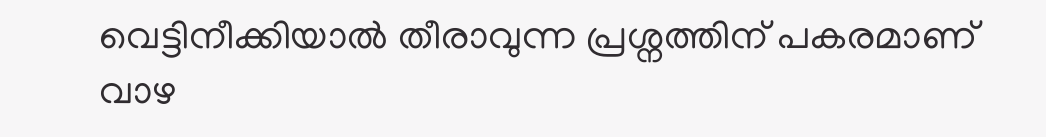വെട്ടിനീക്കിയാല്‍ തീരാവുന്ന പ്രശ്നത്തിന് പകരമാണ് വാഴ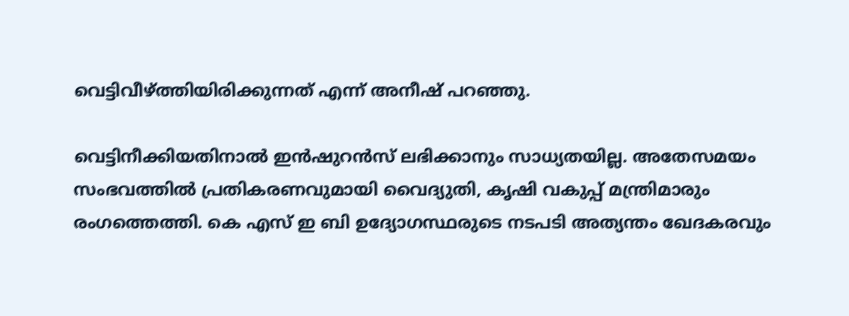വെട്ടിവീഴ്ത്തിയിരിക്കുന്നത് എന്ന് അനീഷ് പറഞ്ഞു.

വെട്ടിനീക്കിയതിനാല്‍ ഇന്‍ഷുറന്‍സ് ലഭിക്കാനും സാധ്യതയില്ല. അതേസമയം സംഭവത്തില്‍ പ്രതികരണവുമായി വൈദ്യുതി, കൃഷി വകുപ്പ് മന്ത്രിമാരും രംഗത്തെത്തി. കെ എസ് ഇ ബി ഉദ്യോഗസ്ഥരുടെ നടപടി അത്യന്തം ഖേദകരവും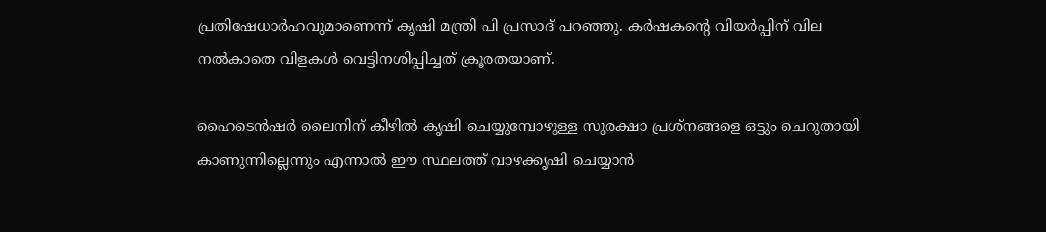പ്രതിഷേധാര്‍ഹവുമാണെന്ന് കൃഷി മന്ത്രി പി പ്രസാദ് പറഞ്ഞു. കര്‍ഷകന്റെ വിയര്‍പ്പിന് വില നല്‍കാതെ വിളകള്‍ വെട്ടിനശിപ്പിച്ചത് ക്രൂരതയാണ്.

ഹൈടെന്‍ഷര്‍ ലൈനിന് കീഴില്‍ കൃഷി ചെയ്യുമ്പോഴുള്ള സുരക്ഷാ പ്രശ്നങ്ങളെ ഒട്ടും ചെറുതായി കാണുന്നില്ലെന്നും എന്നാല്‍ ഈ സ്ഥലത്ത് വാഴക്കൃഷി ചെയ്യാന്‍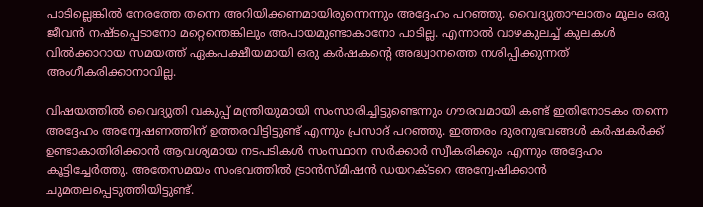പാടില്ലെങ്കില്‍ നേരത്തേ തന്നെ അറിയിക്കണമായിരുന്നെന്നും അദ്ദേഹം പറഞ്ഞു. വൈദ്യുതാഘാതം മൂലം ഒരു ജീവന്‍ നഷ്ടപ്പെടാനോ മറ്റെന്തെങ്കിലും അപായമുണ്ടാകാനോ പാടില്ല. എന്നാല്‍ വാഴകുലച്ച് കുലകള്‍ വില്‍ക്കാറായ സമയത്ത് ഏകപക്ഷീയമായി ഒരു കര്‍ഷകന്റെ അദ്ധ്വാനത്തെ നശിപ്പിക്കുന്നത് അംഗീകരിക്കാനാവില്ല.

വിഷയത്തില്‍ വൈദ്യുതി വകുപ്പ് മന്ത്രിയുമായി സംസാരിച്ചിട്ടുണ്ടെന്നും ഗൗരവമായി കണ്ട് ഇതിനോടകം തന്നെ അദ്ദേഹം അന്വേഷണത്തിന് ഉത്തരവിട്ടിട്ടുണ്ട് എന്നും പ്രസാദ് പറഞ്ഞു. ഇത്തരം ദുരനുഭവങ്ങള്‍ കര്‍ഷകര്‍ക്ക് ഉണ്ടാകാതിരിക്കാന്‍ ആവശ്യമായ നടപടികള്‍ സംസ്ഥാന സര്‍ക്കാര്‍ സ്വീകരിക്കും എന്നും അദ്ദേഹം കൂട്ടിച്ചേര്‍ത്തു. അതേസമയം സംഭവത്തില്‍ ട്രാന്‍സ്മിഷന്‍ ഡയറക്ടറെ അന്വേഷിക്കാന്‍ ചുമതലപ്പെടുത്തിയിട്ടുണ്ട്.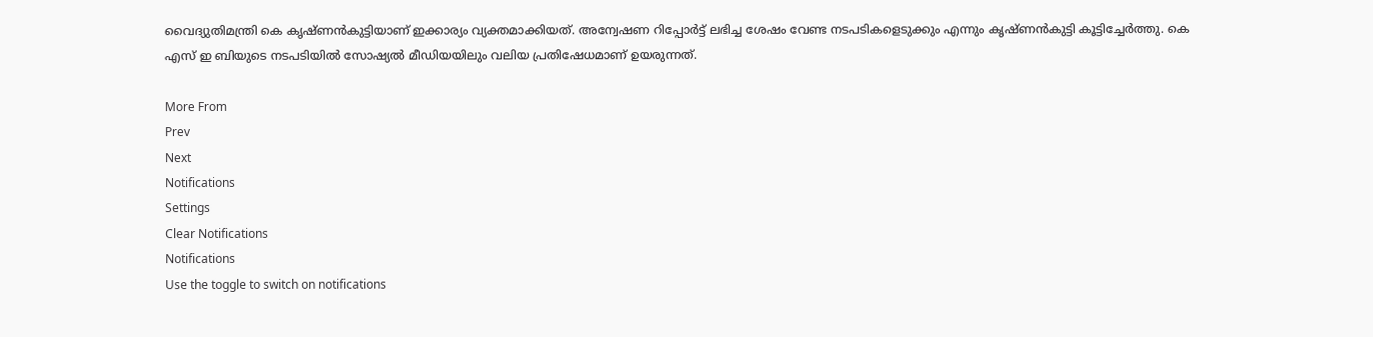വൈദ്യുതിമന്ത്രി കെ കൃഷ്ണന്‍കുട്ടിയാണ് ഇക്കാര്യം വ്യക്തമാക്കിയത്. അന്വേഷണ റിപ്പോര്‍ട്ട് ലഭിച്ച ശേഷം വേണ്ട നടപടികളെടുക്കും എന്നും കൃഷ്ണന്‍കുട്ടി കൂട്ടിച്ചേര്‍ത്തു. കെ എസ് ഇ ബിയുടെ നടപടിയില്‍ സോഷ്യല്‍ മീഡിയയിലും വലിയ പ്രതിഷേധമാണ് ഉയരുന്നത്.

More From
Prev
Next
Notifications
Settings
Clear Notifications
Notifications
Use the toggle to switch on notifications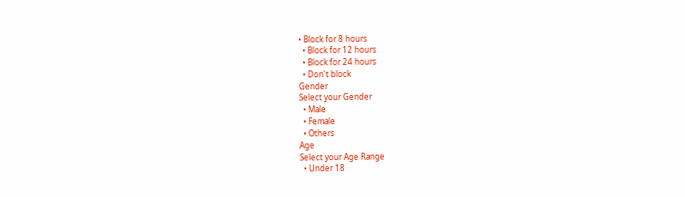• Block for 8 hours
  • Block for 12 hours
  • Block for 24 hours
  • Don't block
Gender
Select your Gender
  • Male
  • Female
  • Others
Age
Select your Age Range
  • Under 18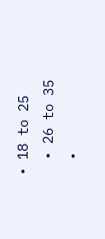• 18 to 25
  • 26 to 35
  •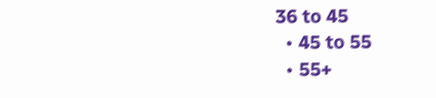36 to 45
  • 45 to 55
  • 55+